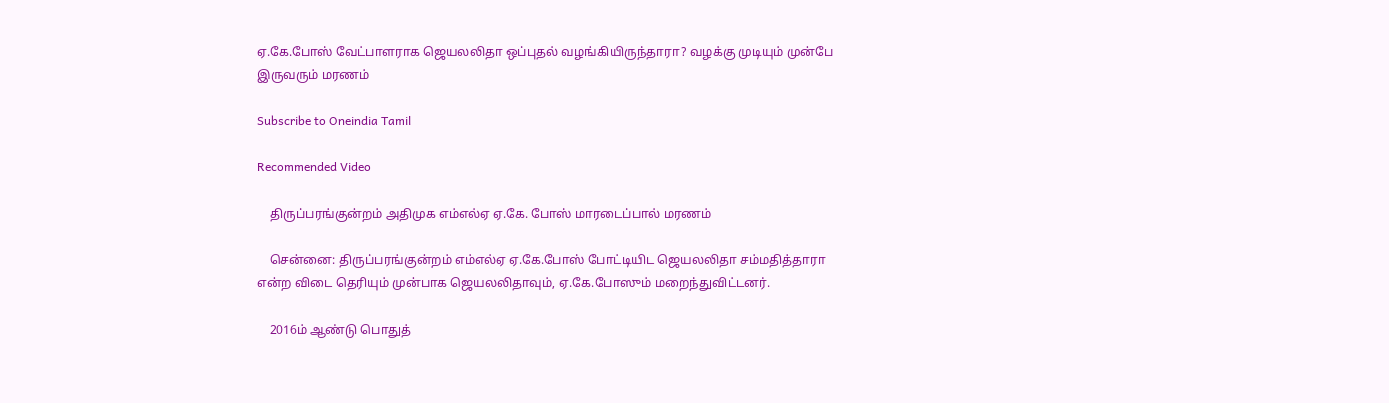ஏ.கே.போஸ் வேட்பாளராக ஜெயலலிதா ஒப்புதல் வழங்கியிருந்தாரா? வழக்கு முடியும் முன்பே இருவரும் மரணம்

Subscribe to Oneindia Tamil

Recommended Video

    திருப்பரங்குன்றம் அதிமுக எம்எல்ஏ ஏ.கே. போஸ் மாரடைப்பால் மரணம்

    சென்னை: திருப்பரங்குன்றம் எம்எல்ஏ ஏ.கே.போஸ் போட்டியிட ஜெயலலிதா சம்மதித்தாரா என்ற விடை தெரியும் முன்பாக ஜெயலலிதாவும், ஏ.கே.போஸும் மறைந்துவிட்டனர்.

    2016ம் ஆண்டு பொதுத்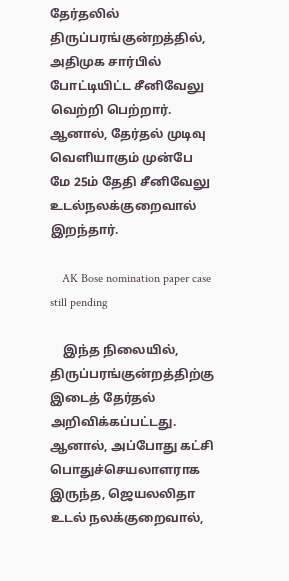தேர்தலில் திருப்பரங்குன்றத்தில், அதிமுக சார்பில் போட்டியிட்ட சீனிவேலு வெற்றி பெற்றார். ஆனால், தேர்தல் முடிவு வெளியாகும் முன்பே மே 25ம் தேதி சீனிவேலு உடல்நலக்குறைவால் இறந்தார்.

    AK Bose nomination paper case still pending

    இந்த நிலையில், திருப்பரங்குன்றத்திற்கு இடைத் தேர்தல் அறிவிக்கப்பட்டது. ஆனால், அப்போது கட்சி பொதுச்செயலாளராக இருந்த, ஜெயலலிதா உடல் நலக்குறைவால்,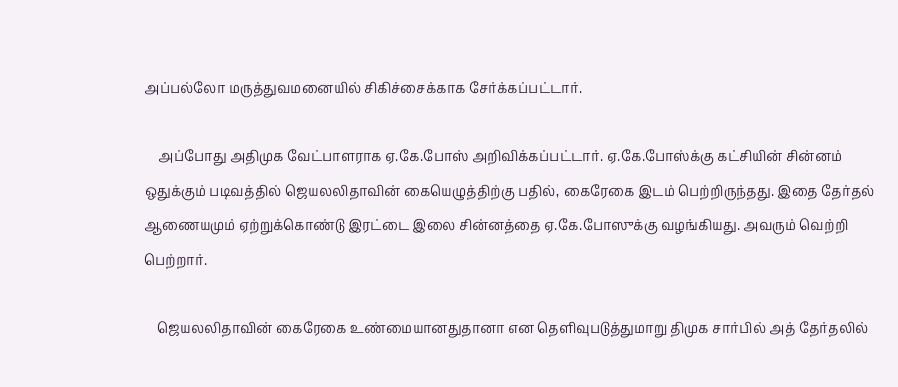அப்பல்லோ மருத்துவமனையில் சிகிச்சைக்காக சேர்க்கப்பட்டார்.

    அப்போது அதிமுக வேட்பாளராக ஏ.கே.போஸ் அறிவிக்கப்பட்டார். ஏ.கே.போஸ்க்கு கட்சியின் சின்னம் ஒதுக்கும் படிவத்தில் ஜெயலலிதாவின் கையெழுத்திற்கு பதில், கைரேகை இடம் பெற்றிருந்தது. இதை தேர்தல் ஆணையமும் ஏற்றுக்கொண்டு இரட்டை இலை சின்னத்தை ஏ.கே.போஸுக்கு வழங்கியது. அவரும் வெற்றி பெற்றார்.

    ஜெயலலிதாவின் கைரேகை உண்மையானதுதானா என தெளிவுபடுத்துமாறு திமுக சார்பில் அத் தேர்தலில்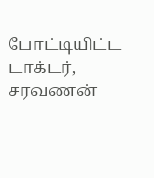போட்டியிட்ட டாக்டர், சரவணன்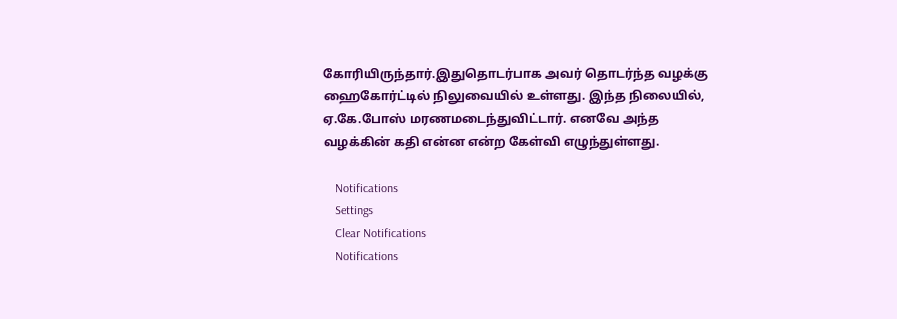கோரியிருந்தார்.இதுதொடர்பாக அவர் தொடர்ந்த வழக்கு ஹைகோர்ட்டில் நிலுவையில் உள்ளது. இந்த நிலையில், ஏ.கே.போஸ் மரணமடைந்துவிட்டார். எனவே அந்த வழக்கின் கதி என்ன என்ற கேள்வி எழுந்துள்ளது.

    Notifications
    Settings
    Clear Notifications
    Notifications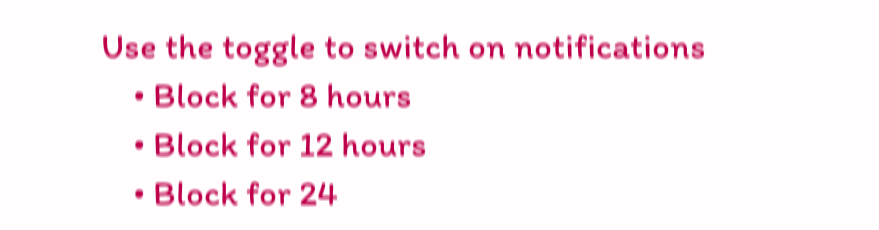Use the toggle to switch on notifications
    • Block for 8 hours
    • Block for 12 hours
    • Block for 24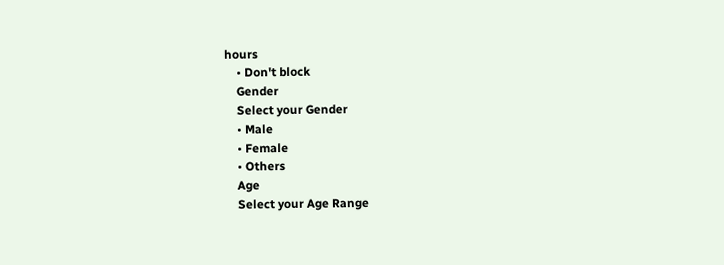hours
    • Don't block
    Gender
    Select your Gender
    • Male
    • Female
    • Others
    Age
    Select your Age Range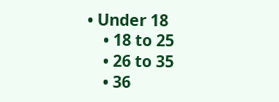• Under 18
    • 18 to 25
    • 26 to 35
    • 36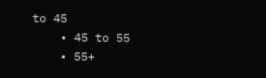to 45
    • 45 to 55
    • 55+